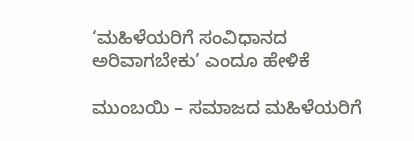‘ಮಹಿಳೆಯರಿಗೆ ಸಂವಿಧಾನದ ಅರಿವಾಗಬೇಕು’ ಎಂದೂ ಹೇಳಿಕೆ

ಮುಂಬಯಿ – ಸಮಾಜದ ಮಹಿಳೆಯರಿಗೆ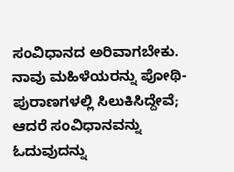ಸಂವಿಧಾನದ ಅರಿವಾಗಬೇಕು. ನಾವು ಮಹಿಳೆಯರನ್ನು ಪೋಥಿ-ಪುರಾಣಗಳಲ್ಲಿ ಸಿಲುಕಿಸಿದ್ದೇವೆ; ಆದರೆ ಸಂವಿಧಾನವನ್ನು ಓದುವುದನ್ನು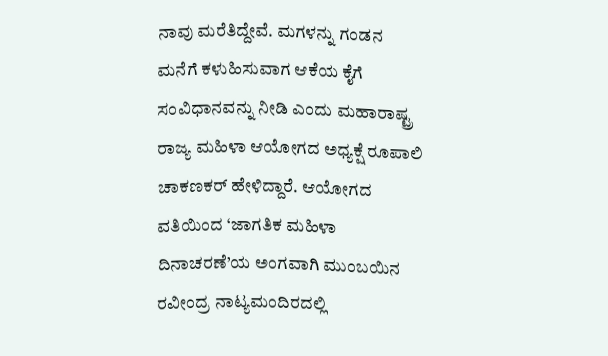ನಾವು ಮರೆತಿದ್ದೇವೆ. ಮಗಳನ್ನು ಗಂಡನ ಮನೆಗೆ ಕಳುಹಿಸುವಾಗ ಆಕೆಯ ಕೈಗೆ ಸಂವಿಧಾನವನ್ನು ನೀಡಿ ಎಂದು ಮಹಾರಾಷ್ಟ್ರ ರಾಜ್ಯ ಮಹಿಳಾ ಆಯೋಗದ ಅಧ್ಯಕ್ಷೆ ರೂಪಾಲಿ ಚಾಕಣಕರ್ ಹೇಳಿದ್ದಾರೆ. ಆಯೋಗದ ವತಿಯಿಂದ ‘ಜಾಗತಿಕ ಮಹಿಳಾ ದಿನಾಚರಣೆ’ಯ ಅಂಗವಾಗಿ ಮುಂಬಯಿನ ರವೀಂದ್ರ ನಾಟ್ಯಮಂದಿರದಲ್ಲಿ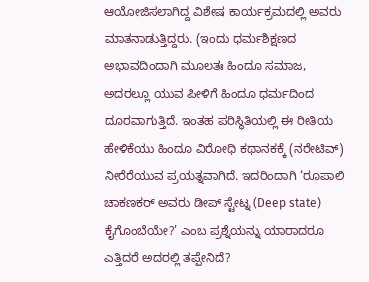ಆಯೋಜಿಸಲಾಗಿದ್ದ ವಿಶೇಷ ಕಾರ್ಯಕ್ರಮದಲ್ಲಿ ಅವರು ಮಾತನಾಡುತ್ತಿದ್ದರು. (ಇಂದು ಧರ್ಮಶಿಕ್ಷಣದ ಅಭಾವದಿಂದಾಗಿ ಮೂಲತಃ ಹಿಂದೂ ಸಮಾಜ, ಅದರಲ್ಲೂ ಯುವ ಪೀಳಿಗೆ ಹಿಂದೂ ಧರ್ಮದಿಂದ ದೂರವಾಗುತ್ತಿದೆ. ಇಂತಹ ಪರಿಸ್ಥಿತಿಯಲ್ಲಿ ಈ ರೀತಿಯ ಹೇಳಿಕೆಯು ಹಿಂದೂ ವಿರೋಧಿ ಕಥಾನಕಕ್ಕೆ (ನರೇಟಿವ್) ನೀರೆರೆಯುವ ಪ್ರಯತ್ನವಾಗಿದೆ. ಇದರಿಂದಾಗಿ ‘ರೂಪಾಲಿ ಚಾಕಣಕರ್ ಅವರು ಡೀಪ್ ಸ್ಟೇಟ್ನ (Deep state) ಕೈಗೊಂಬೆಯೇ?’ ಎಂಬ ಪ್ರಶ್ನೆಯನ್ನು ಯಾರಾದರೂ ಎತ್ತಿದರೆ ಅದರಲ್ಲಿ ತಪ್ಪೇನಿದೆ?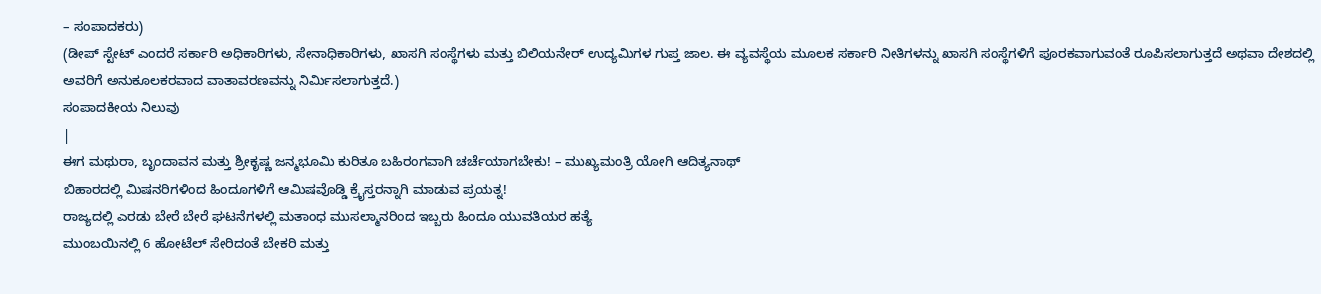– ಸಂಪಾದಕರು)
(ಡೀಪ್ ಸ್ಟೇಟ್ ಎಂದರೆ ಸರ್ಕಾರಿ ಅಧಿಕಾರಿಗಳು, ಸೇನಾಧಿಕಾರಿಗಳು, ಖಾಸಗಿ ಸಂಸ್ಥೆಗಳು ಮತ್ತು ಬಿಲಿಯನೇರ್ ಉದ್ಯಮಿಗಳ ಗುಪ್ತ ಜಾಲ. ಈ ವ್ಯವಸ್ಥೆಯ ಮೂಲಕ ಸರ್ಕಾರಿ ನೀತಿಗಳನ್ನು ಖಾಸಗಿ ಸಂಸ್ಥೆಗಳಿಗೆ ಪೂರಕವಾಗುವಂತೆ ರೂಪಿಸಲಾಗುತ್ತದೆ ಅಥವಾ ದೇಶದಲ್ಲಿ ಅವರಿಗೆ ಅನುಕೂಲಕರವಾದ ವಾತಾವರಣವನ್ನು ನಿರ್ಮಿಸಲಾಗುತ್ತದೆ.)
ಸಂಪಾದಕೀಯ ನಿಲುವು
|
ಈಗ ಮಥುರಾ, ಬೃಂದಾವನ ಮತ್ತು ಶ್ರೀಕೃಷ್ಣ ಜನ್ಮಭೂಮಿ ಕುರಿತೂ ಬಹಿರಂಗವಾಗಿ ಚರ್ಚೆಯಾಗಬೇಕು! – ಮುಖ್ಯಮಂತ್ರಿ ಯೋಗಿ ಆದಿತ್ಯನಾಥ್
ಬಿಹಾರದಲ್ಲಿ ಮಿಷನರಿಗಳಿಂದ ಹಿಂದೂಗಳಿಗೆ ಆಮಿಷವೊಡ್ಡಿ ಕ್ರೈಸ್ತರನ್ನಾಗಿ ಮಾಡುವ ಪ್ರಯತ್ನ!
ರಾಜ್ಯದಲ್ಲಿ ಎರಡು ಬೇರೆ ಬೇರೆ ಘಟನೆಗಳಲ್ಲಿ ಮತಾಂಧ ಮುಸಲ್ಮಾನರಿಂದ ಇಬ್ಬರು ಹಿಂದೂ ಯುವತಿಯರ ಹತ್ಯೆ
ಮುಂಬಯಿನಲ್ಲಿ 6 ಹೋಟೆಲ್ ಸೇರಿದಂತೆ ಬೇಕರಿ ಮತ್ತು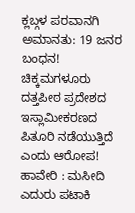ಕ್ಲಬ್ಗಳ ಪರವಾನಗಿ ಅಮಾನತು: 19 ಜನರ ಬಂಧನ!
ಚಿಕ್ಕಮಗಳೂರು ದತ್ತಪೀಠ ಪ್ರದೇಶದ ಇಸ್ಲಾಮೀಕರಣದ ಪಿತೂರಿ ನಡೆಯುತ್ತಿದೆ ಎಂದು ಆರೋಪ!
ಹಾವೇರಿ : ಮಸೀದಿ ಎದುರು ಪಟಾಕಿ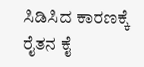ಸಿಡಿಸಿದ ಕಾರಣಕ್ಕೆ ರೈತನ ಕೈ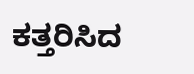ಕತ್ತರಿಸಿದ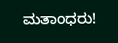ಮತಾಂಧರು!